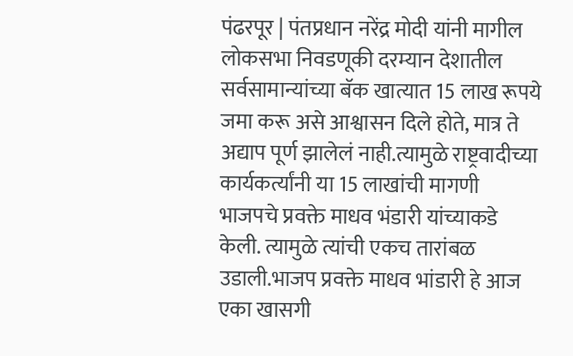पंढरपूर | पंतप्रधान नरेंद्र मोदी यांनी मागील लोकसभा निवडणूकी दरम्यान देशातील सर्वसामान्यांच्या बॅक खात्यात 15 लाख रूपये जमा करू असे आश्वासन दिले होते, मात्र ते अद्याप पूर्ण झालेलं नाही.त्यामुळे राष्ट्रवादीच्या कार्यकर्त्यांनी या 15 लाखांची मागणी भाजपचे प्रवक्ते माधव भंडारी यांच्याकडे केली. त्यामुळे त्यांची एकच तारांबळ उडाली.भाजप प्रवक्ते माधव भांडारी हे आज एका खासगी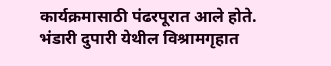कार्यक्रमासाठी पंढरपूरात आले होते. भंडारी दुपारी येथील विश्रामगृहात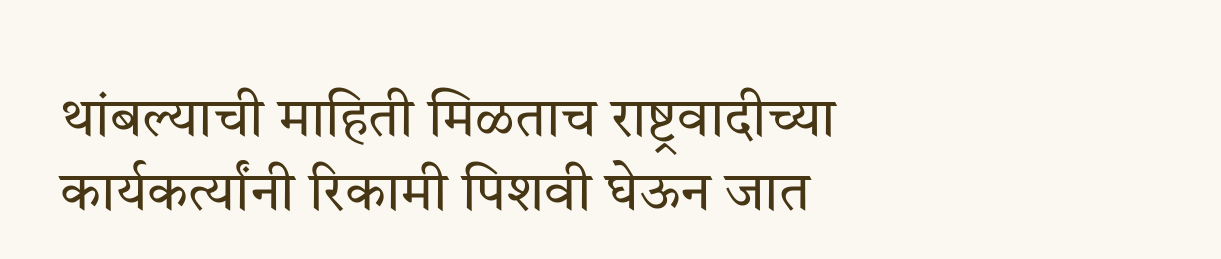थांबल्याची माहिती मिळताच राष्ट्रवादीच्या कार्यकर्त्यांनी रिकामी पिशवी घेऊन जात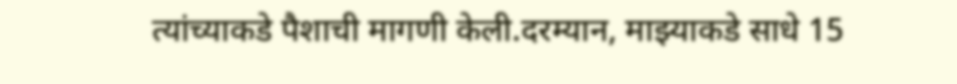त्यांच्याकडे पैशाची मागणी केली.दरम्यान, माझ्याकडे साधे 15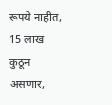रूपये नाहीत, 15 लाख कुठून असणार,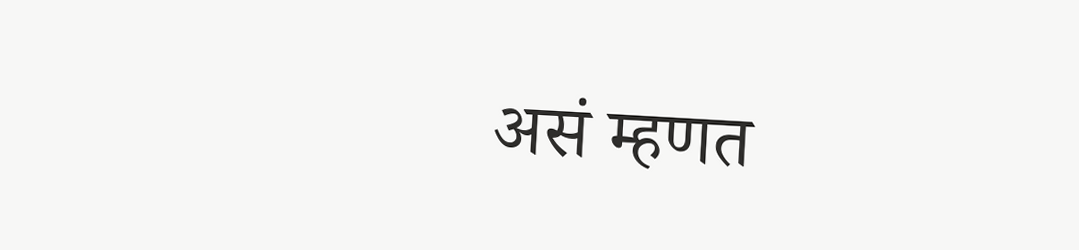असं म्हणत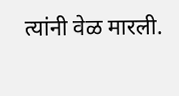त्यांनी वेळ मारली.